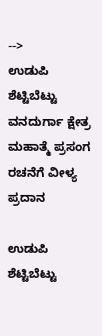-->
ಉಡುಪಿ ಶೆಟ್ಟಿಬೆಟ್ಟು ವನದುರ್ಗಾ ಕ್ಷೇತ್ರ ಮಹಾತ್ಮೆ ಪ್ರಸಂಗ ರಚನೆಗೆ ವೀಳ್ಯ ಪ್ರದಾನ

ಉಡುಪಿ ಶೆಟ್ಟಿಬೆಟ್ಟು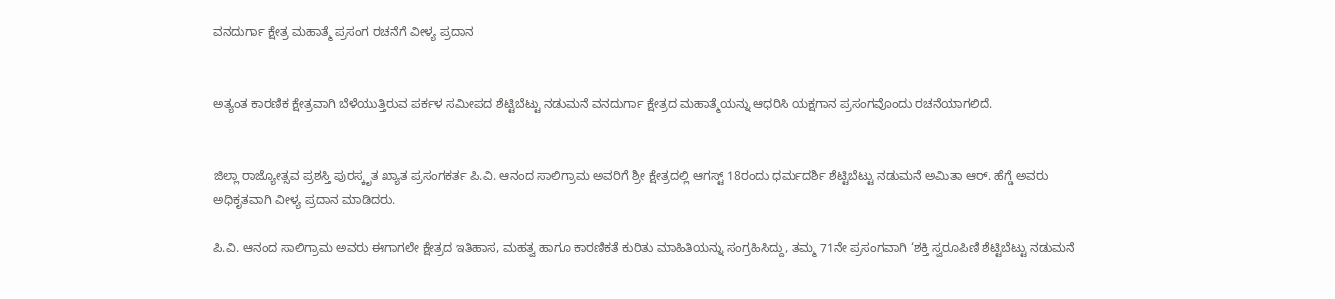ವನದುರ್ಗಾ ಕ್ಷೇತ್ರ ಮಹಾತ್ಮೆ ಪ್ರಸಂಗ ರಚನೆಗೆ ವೀಳ್ಯ ಪ್ರದಾನ


ಅತ್ಯಂತ ಕಾರಣಿಕ ಕ್ಷೇತ್ರವಾಗಿ ಬೆಳೆಯುತ್ತಿರುವ ಪರ್ಕಳ ಸಮೀಪದ ಶೆಟ್ಟಿಬೆಟ್ಟು ನಡುಮನೆ ವನದುರ್ಗಾ ಕ್ಷೇತ್ರದ ಮಹಾತ್ಮೆಯನ್ನು ಆಧರಿಸಿ ಯಕ್ಷಗಾನ ಪ್ರಸಂಗವೊಂದು ರಚನೆಯಾಗಲಿದೆ.


ಜಿಲ್ಲಾ ರಾಜ್ಯೋತ್ಸವ ಪ್ರಶಸ್ತಿ ಪುರಸ್ಕೃತ ಖ್ಯಾತ ಪ್ರಸಂಗಕರ್ತ ಪಿ.ವಿ. ಆನಂದ ಸಾಲಿಗ್ರಾಮ ಅವರಿಗೆ ಶ್ರೀ ಕ್ಷೇತ್ರದಲ್ಲಿ ಆಗಸ್ಟ್ 18ರಂದು ಧರ್ಮದರ್ಶಿ ಶೆಟ್ಟಿಬೆಟ್ಟು ನಡುಮನೆ ಅಮಿತಾ ಆರ್. ಹೆಗ್ಡೆ ಅವರು ಅಧಿಕೃತವಾಗಿ ವೀಳ್ಯ ಪ್ರದಾನ ಮಾಡಿದರು.

ಪಿ.ವಿ. ಆನಂದ ಸಾಲಿಗ್ರಾಮ ಅವರು ಈಗಾಗಲೇ ಕ್ಷೇತ್ರದ ಇತಿಹಾಸ, ಮಹತ್ವ ಹಾಗೂ ಕಾರಣಿಕತೆ ಕುರಿತು ಮಾಹಿತಿಯನ್ನು ಸಂಗ್ರಹಿಸಿದ್ದು, ತಮ್ಮ 71ನೇ ಪ್ರಸಂಗವಾಗಿ ‘ಶಕ್ತಿ ಸ್ವರೂಪಿಣಿ ಶೆಟ್ಟಿಬೆಟ್ಟು ನಡುಮನೆ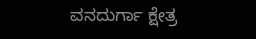ವನದುರ್ಗಾ ಕ್ಷೇತ್ರ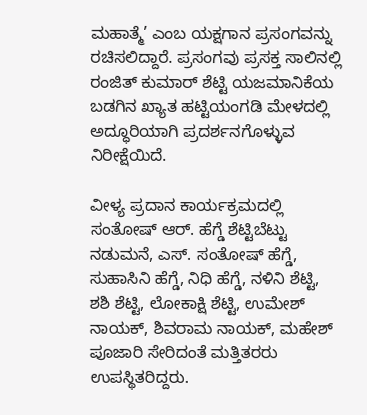ಮಹಾತ್ಮೆ’ ಎಂಬ ಯಕ್ಷಗಾನ ಪ್ರಸಂಗವನ್ನು ರಚಿಸಲಿದ್ದಾರೆ. ಪ್ರಸಂಗವು ಪ್ರಸಕ್ತ ಸಾಲಿನಲ್ಲಿ ರಂಜಿತ್ ಕುಮಾರ್ ಶೆಟ್ಟಿ ಯಜಮಾನಿಕೆಯ ಬಡಗಿನ ಖ್ಯಾತ ಹಟ್ಟಿಯಂಗಡಿ ಮೇಳದಲ್ಲಿ ಅದ್ಧೂರಿಯಾಗಿ ಪ್ರದರ್ಶನಗೊಳ್ಳುವ ನಿರೀಕ್ಷೆಯಿದೆ.

ವೀಳ್ಯ ಪ್ರದಾನ ಕಾರ್ಯಕ್ರಮದಲ್ಲಿ ಸಂತೋಷ್ ಆರ್. ಹೆಗ್ಡೆ ಶೆಟ್ಟಿಬೆಟ್ಟು ನಡುಮನೆ, ಎಸ್. ಸಂತೋಷ್ ಹೆಗ್ಡೆ, ಸುಹಾಸಿನಿ ಹೆಗ್ಡೆ, ನಿಧಿ ಹೆಗ್ಡೆ, ನಳಿನಿ ಶೆಟ್ಟಿ, ಶಶಿ ಶೆಟ್ಟಿ, ಲೋಕಾಕ್ಷಿ ಶೆಟ್ಟಿ, ಉಮೇಶ್ ನಾಯಕ್, ಶಿವರಾಮ ನಾಯಕ್, ಮಹೇಶ್ ಪೂಜಾರಿ ಸೇರಿದಂತೆ ಮತ್ತಿತರರು ಉಪಸ್ಥಿತರಿದ್ದರು.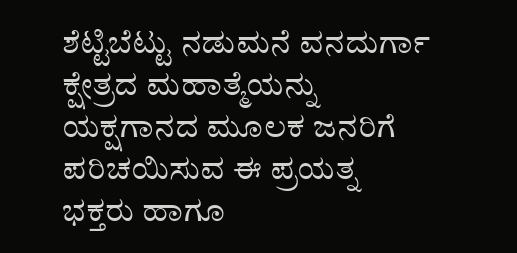ಶೆಟ್ಟಿಬೆಟ್ಟು ನಡುಮನೆ ವನದುರ್ಗಾ ಕ್ಷೇತ್ರದ ಮಹಾತ್ಮೆಯನ್ನು ಯಕ್ಷಗಾನದ ಮೂಲಕ ಜನರಿಗೆ ಪರಿಚಯಿಸುವ ಈ ಪ್ರಯತ್ನ ಭಕ್ತರು ಹಾಗೂ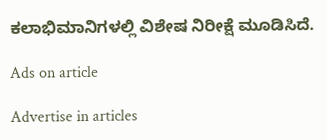ಕಲಾಭಿಮಾನಿಗಳಲ್ಲಿ ವಿಶೇಷ ನಿರೀಕ್ಷೆ ಮೂಡಿಸಿದೆ.

Ads on article

Advertise in articles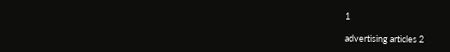1

advertising articles 2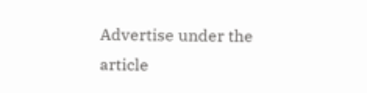Advertise under the article